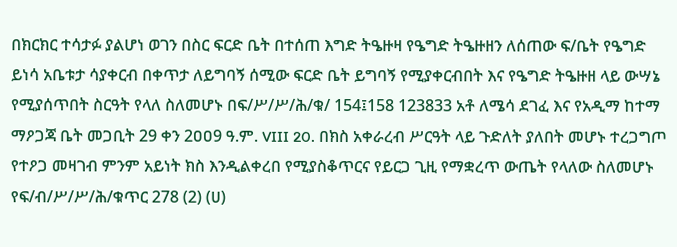በክርክር ተሳታፉ ያልሆነ ወገን በስር ፍርድ ቤት በተሰጠ እግድ ትዔዙዛ የዔግድ ትዔዙዘን ለሰጠው ፍ/ቤት የዔግድ ይነሳ አቤቱታ ሳያቀርብ በቀጥታ ለይግባኝ ሰሚው ፍርድ ቤት ይግባኝ የሚያቀርብበት እና የዔግድ ትዔዙዘ ላይ ውሣኔ የሚያሰጥበት ስርዓት የላለ ስለመሆኑ በፍ/ሥ/ሥ/ሕ/ቁ/ 154፤158 123833 አቶ ለሜሳ ደገፈ እና የአዲማ ከተማ ማዖጋጃ ቤት መጋቢት 29 ቀን 2ዐዐ9 ዓ.ም. VIII 20. በክስ አቀራረብ ሥርዓት ላይ ጉድለት ያለበት መሆኑ ተረጋግጦ የተዖጋ መዛገብ ምንም አይነት ክስ እንዲልቀረበ የሚያስቆጥርና የይርጋ ጊዚ የማቋረጥ ውጤት የላለው ስለመሆኑ የፍ/ብ/ሥ/ሥ/ሕ/ቁጥር 278 (2) (ሀ)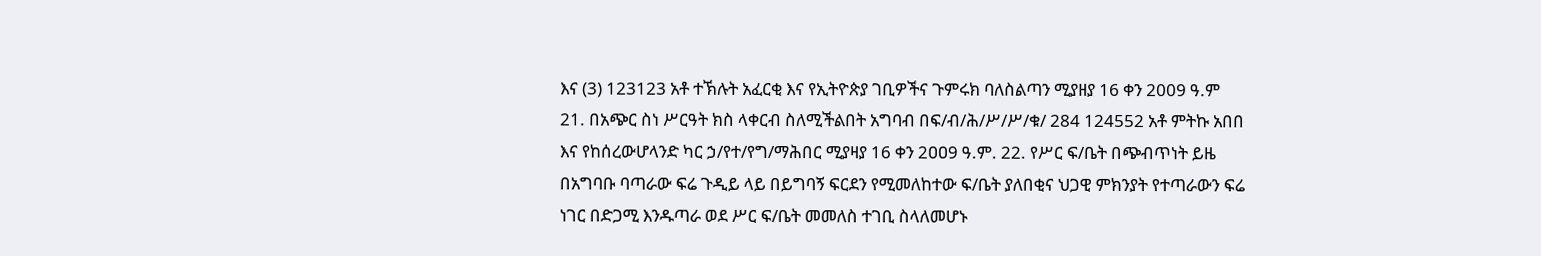እና (3) 123123 አቶ ተኽሉት አፈርቂ እና የኢትዮጵያ ገቢዎችና ጉምሩክ ባለስልጣን ሚያዘያ 16 ቀን 2009 ዓ.ም 21. በአጭር ስነ ሥርዓት ክስ ላቀርብ ስለሚችልበት አግባብ በፍ/ብ/ሕ/ሥ/ሥ/ቁ/ 284 124552 አቶ ምትኩ አበበ እና የከሰረውሆላንድ ካር ኃ/የተ/የግ/ማሕበር ሚያዛያ 16 ቀን 2ዐዐ9 ዓ.ም. 22. የሥር ፍ/ቤት በጭብጥነት ይዜ በአግባቡ ባጣራው ፍሬ ጉዲይ ላይ በይግባኝ ፍርደን የሚመለከተው ፍ/ቤት ያለበቂና ህጋዊ ምክንያት የተጣራውን ፍሬ ነገር በድጋሚ እንዱጣራ ወደ ሥር ፍ/ቤት መመለስ ተገቢ ስላለመሆኑ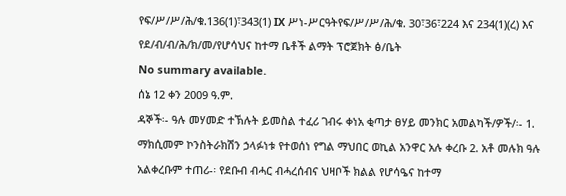የፍ/ሥ/ሥ/ሕ/ቁ.136(1)፣343(1) IX ሥነ-ሥርዓትየፍ/ሥ/ሥ/ሕ/ቁ. 30፣36፣224 እና 234(1)(ረ) እና የደ/ብ/ብ/ሕ/ክ/መ/የሆሳህና ከተማ ቤቶች ልማት ፕሮጀክት ፅ/ቤት
No summary available.
ሰኔ 12 ቀን 2009 ዓ.ም.
ዳኞች፡- ዓሉ መሃመድ ተኽሉት ይመስል ተፈሪ ገብሩ ቀነአ ቂጣታ ፀሃይ መንክር አመልካች/ዎች/፡- 1. ማክሲመም ኮንስትራክሽን ኃላፉነቱ የተወሰነ የግል ማህበር ወኪል አንዋር አሉ ቀረቡ 2. አቶ መሉክ ዓሉ አልቀረቡም ተጠሪ-፡ የደቡብ ብሓር ብሓረሰብና ህዛቦች ክልል የሆሳዔና ከተማ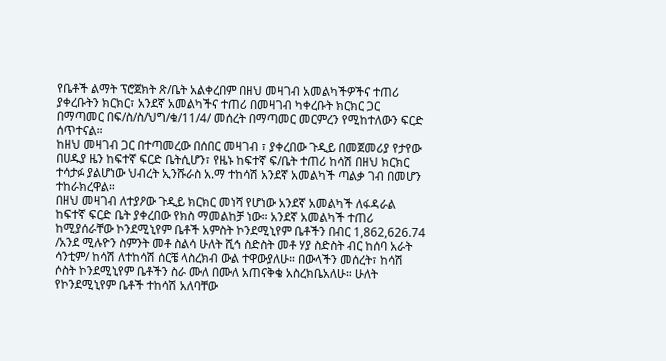የቤቶች ልማት ፕሮጀክት ጽ/ቤት አልቀረበም በዘህ መዛገብ አመልካችዎችና ተጠሪ ያቀረቡትን ክርክር፣ አንደኛ አመልካችና ተጠሪ በመዛገብ ካቀረቡት ክርክር ጋር በማጣመር በፍ/ስ/ስ/ህግ/ቁ/11/4/ መሰረት በማጣመር መርምረን የሚከተለውን ፍርድ ሰጥተናል።
ከዘህ መዛገብ ጋር በተጣመረው በሰበር መዛገብ ፣ ያቀረበው ጉዲይ በመጀመሪያ የታየው በሀዱያ ዜን ከፍተኛ ፍርድ ቤትሲሆን፣ የዜኑ ከፍተኛ ፍ/ቤት ተጠሪ ከሳሽ በዘህ ክርክር ተሳታፉ ያልሆነው ህብረት ኢንሹራስ አ.ማ ተከሳሽ አንደኛ አመልካች ጣልቃ ገብ በመሆን ተከራክረዋል።
በዘህ መዛገብ ለተያዖው ጉዲይ ክርክር መነሻ የሆነው አንደኛ አመልካች ለፋዳራል ከፍተኛ ፍርድ ቤት ያቀረበው የክስ ማመልከቻ ነው። አንደኛ አመልካች ተጠሪ ከሚያሰራቸው ኮንደሚኒየም ቤቶች አምስት ኮንደሚኒየም ቤቶችን በብር 1,862,626.74 /አንደ ሚሉዮን ስምንት መቶ ስልሳ ሁለት ሺኅ ስድስት መቶ ሃያ ስድስት ብር ከሰባ አራት ሳንቲም/ ከሳሽ ለተከሳሽ ሰርቼ ላስረክብ ውል ተዋውያለሁ። በውላችን መሰረት፣ ከሳሽ ሶስት ኮንደሚኒየም ቤቶችን ስራ ሙለ በሙለ አጠናቅቄ አስረክቤአለሁ። ሁለት የኮንደሚኒየም ቤቶች ተከሳሽ አለባቸው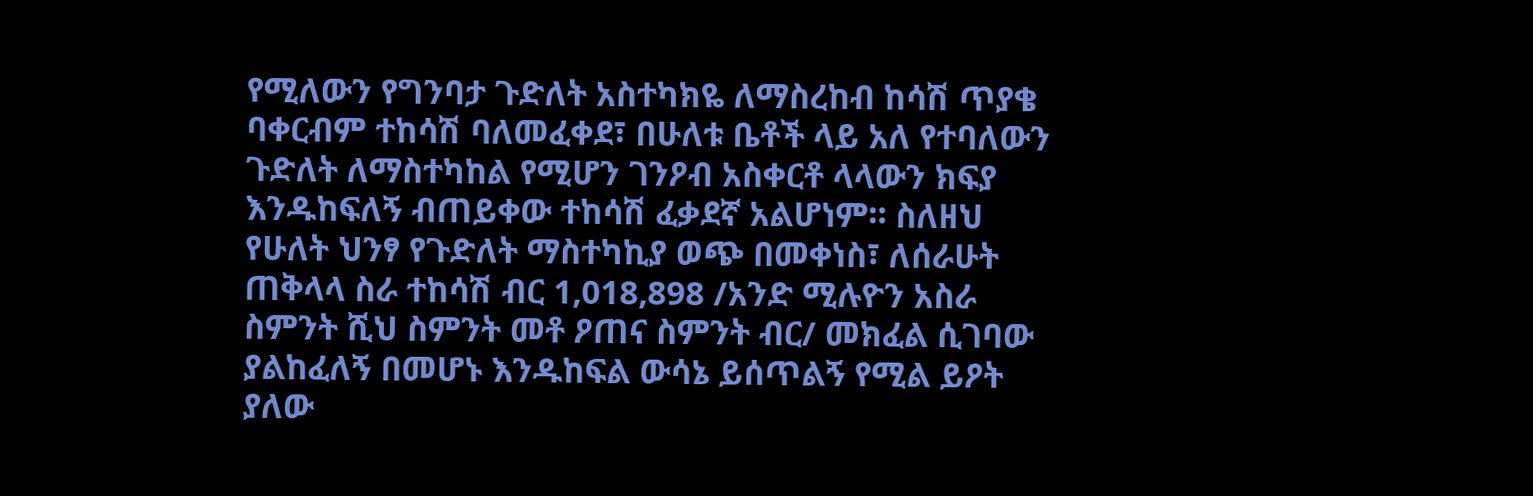የሚለውን የግንባታ ጉድለት አስተካክዬ ለማስረከብ ከሳሽ ጥያቄ ባቀርብም ተከሳሽ ባለመፈቀደ፣ በሁለቱ ቤቶች ላይ አለ የተባለውን ጉድለት ለማስተካከል የሚሆን ገንዖብ አስቀርቶ ላላውን ክፍያ እንዱከፍለኝ ብጠይቀው ተከሳሽ ፈቃደኛ አልሆነም። ስለዘህ የሁለት ህንፃ የጉድለት ማስተካኪያ ወጭ በመቀነስ፣ ለሰራሁት ጠቅላላ ስራ ተከሳሽ ብር 1,018,898 /አንድ ሚሉዮን አስራ ስምንት ሺህ ስምንት መቶ ዖጠና ስምንት ብር/ መክፈል ሲገባው ያልከፈለኝ በመሆኑ እንዱከፍል ውሳኔ ይሰጥልኝ የሚል ይዖት ያለው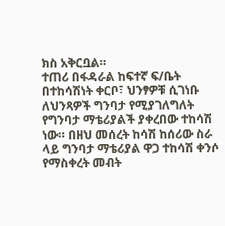ክስ አቅርቧል።
ተጠሪ በፋዳራል ከፍተኛ ፍ/ቤት በተከሳሽነት ቀርቦ፣ ህንፃዎቹ ሲገነቡ ለህንጻዎች ግንባታ የሚያገለግለት የግንባታ ማቴሪያልች ያቀረበው ተከሳሽ ነው። በዘህ መሰረት ከሳሽ ከሰሪው ስራ ላይ ግንባታ ማቴሪያል ዋጋ ተከሳሽ ቀንሶ የማስቀረት መብት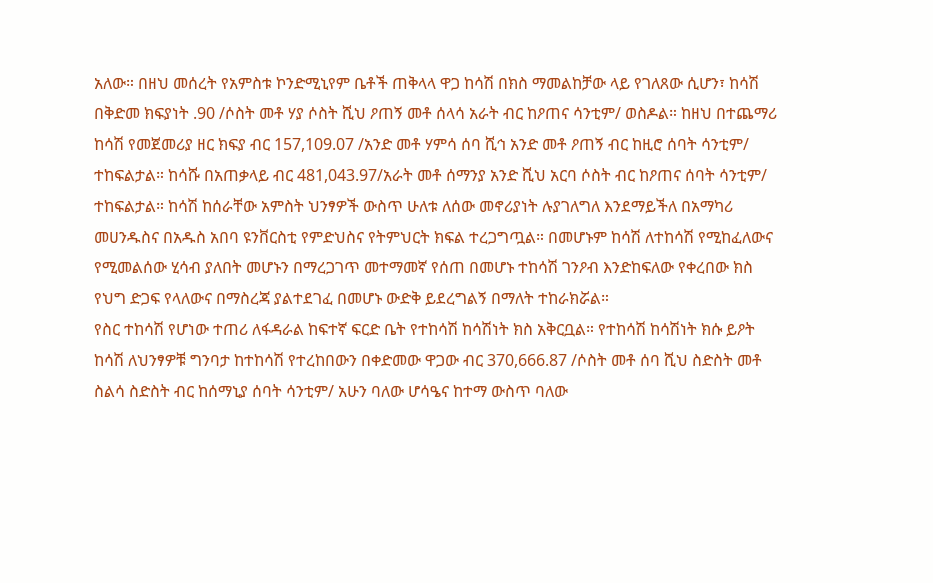አለው። በዘህ መሰረት የአምስቱ ኮንድሚኒየም ቤቶች ጠቅላላ ዋጋ ከሳሽ በክስ ማመልከቻው ላይ የገለጸው ሲሆን፣ ከሳሽ በቅድመ ክፍያነት .90 /ሶስት መቶ ሃያ ሶስት ሺህ ዖጠኝ መቶ ሰላሳ አራት ብር ከዖጠና ሳንቲም/ ወስዶል። ከዘህ በተጨማሪ ከሳሽ የመጀመሪያ ዘር ክፍያ ብር 157,109.07 /አንድ መቶ ሃምሳ ሰባ ሺኅ አንድ መቶ ዖጠኝ ብር ከዚሮ ሰባት ሳንቲም/ ተከፍልታል። ከሳሹ በአጠቃላይ ብር 481,043.97/አራት መቶ ሰማንያ አንድ ሺህ አርባ ሶስት ብር ከዖጠና ሰባት ሳንቲም/ ተከፍልታል። ከሳሽ ከሰራቸው አምስት ህንፃዎች ውስጥ ሁለቱ ለሰው መኖሪያነት ሉያገለግለ እንደማይችለ በአማካሪ መሀንዱስና በአዱስ አበባ ዩንቨርስቲ የምድህስና የትምህርት ክፍል ተረጋግጧል። በመሆኑም ከሳሽ ለተከሳሽ የሚከፈለውና የሚመልሰው ሂሳብ ያለበት መሆኑን በማረጋገጥ መተማመኛ የሰጠ በመሆኑ ተከሳሽ ገንዖብ እንድከፍለው የቀረበው ክስ የህግ ድጋፍ የላለውና በማስረጃ ያልተደገፈ በመሆኑ ውድቅ ይደረግልኝ በማለት ተከራክሯል።
የስር ተከሳሽ የሆነው ተጠሪ ለፋዳራል ከፍተኛ ፍርድ ቤት የተከሳሽ ከሳሽነት ክስ አቅርቧል። የተከሳሽ ከሳሽነት ክሱ ይዖት ከሳሽ ለህንፃዎቹ ግንባታ ከተከሳሽ የተረከበውን በቀድመው ዋጋው ብር 370,666.87 /ሶስት መቶ ሰባ ሺህ ስድስት መቶ ስልሳ ስድስት ብር ከሰማኒያ ሰባት ሳንቲም/ አሁን ባለው ሆሳዔና ከተማ ውስጥ ባለው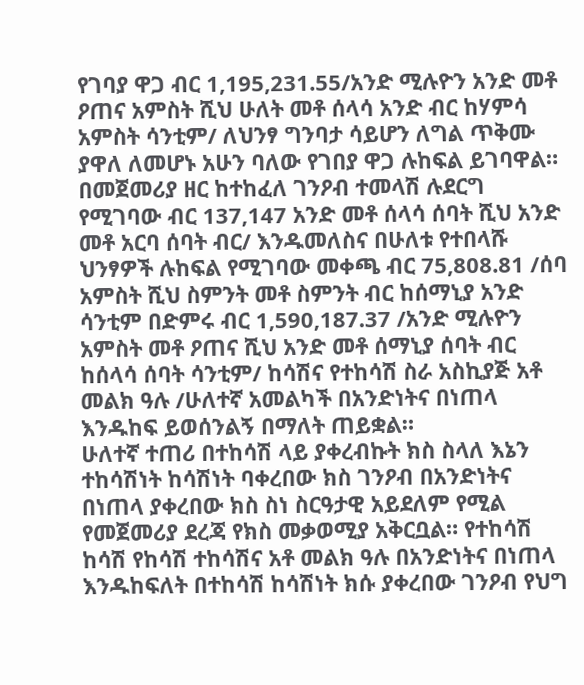የገባያ ዋጋ ብር 1,195,231.55/አንድ ሚሉዮን አንድ መቶ ዖጠና አምስት ሺህ ሁለት መቶ ሰላሳ አንድ ብር ከሃምሳ አምስት ሳንቲም/ ለህንፃ ግንባታ ሳይሆን ለግል ጥቅሙ ያዋለ ለመሆኑ አሁን ባለው የገበያ ዋጋ ሉከፍል ይገባዋል። በመጀመሪያ ዘር ከተከፈለ ገንዖብ ተመላሽ ሉደርግ የሚገባው ብር 137,147 አንድ መቶ ሰላሳ ሰባት ሺህ አንድ መቶ አርባ ሰባት ብር/ እንዱመለስና በሁለቱ የተበላሹ ህንፃዎች ሉከፍል የሚገባው መቀጫ ብር 75,808.81 /ሰባ አምስት ሺህ ስምንት መቶ ስምንት ብር ከሰማኒያ አንድ ሳንቲም በድምሩ ብር 1,590,187.37 /አንድ ሚሉዮን አምስት መቶ ዖጠና ሺህ አንድ መቶ ሰማኒያ ሰባት ብር ከሰላሳ ሰባት ሳንቲም/ ከሳሽና የተከሳሽ ስራ አስኪያጅ አቶ መልክ ዓሉ /ሁለተኛ አመልካች በአንድነትና በነጠላ እንዱከፍ ይወሰንልኝ በማለት ጠይቋል።
ሁለተኛ ተጠሪ በተከሳሽ ላይ ያቀረብኩት ክስ ስላለ እኔን ተከሳሽነት ከሳሽነት ባቀረበው ክስ ገንዖብ በአንድነትና በነጠላ ያቀረበው ክስ ስነ ስርዓታዊ አይደለም የሚል የመጀመሪያ ደረጃ የክስ መቃወሚያ አቅርቧል። የተከሳሽ ከሳሽ የከሳሽ ተከሳሽና አቶ መልክ ዓሉ በአንድነትና በነጠላ እንዱከፍለት በተከሳሽ ከሳሽነት ክሱ ያቀረበው ገንዖብ የህግ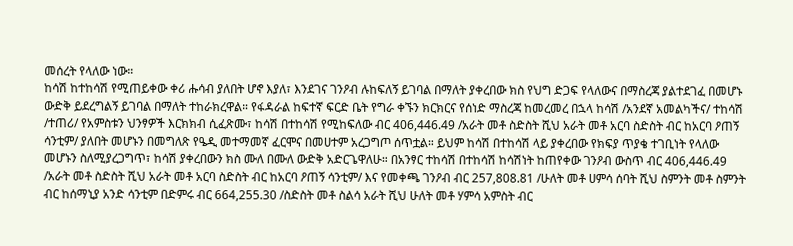መሰረት የላለው ነው።
ከሳሽ ከተከሳሽ የሚጠይቀው ቀሪ ሑሳብ ያለበት ሆኖ እያለ፣ እንደገና ገንዖብ ሉከፍለኝ ይገባል በማለት ያቀረበው ክስ የህግ ድጋፍ የላለውና በማስረጃ ያልተደገፈ በመሆኑ ውድቅ ይደረግልኝ ይገባል በማለት ተከራክረዋል። የፋዳራል ከፍተኛ ፍርድ ቤት የግራ ቀኙን ክርክርና የሰነድ ማስረጃ ከመረመረ በኋላ ከሳሽ /አንደኛ አመልካችና/ ተከሳሽ /ተጠሪ/ የአምስቱን ህንፃዎች እርክክብ ሲፈጽሙ፣ ከሳሽ በተከሳሽ የሚከፍለው ብር 406,446.49 /አራት መቶ ስድስት ሺህ አራት መቶ አርባ ስድስት ብር ከአርባ ዖጠኝ ሳንቲም/ ያለበት መሆኑን በመግለጽ የዔዲ መተማመኛ ፈርሞና በመሀተም አረጋግጦ ሰጥቷል። ይህም ከሳሽ በተከሳሽ ላይ ያቀረበው የክፍያ ጥያቄ ተገቢነት የላለው መሆኑን ስለሚያረጋግጥ፣ ከሳሽ ያቀረበውን ክስ ሙለ በሙለ ውድቅ አድርጌዋለሁ። በአንፃር ተከሳሽ በተከሳሽ ከሳሽነት ከጠየቀው ገንዖብ ውስጥ ብር 406,446.49 /አራት መቶ ስድስት ሺህ አራት መቶ አርባ ስድስት ብር ከአርባ ዖጠኝ ሳንቲም/ እና የመቀጫ ገንዖብ ብር 257,808.81 /ሁለት መቶ ሀምሳ ሰባት ሺህ ስምንት መቶ ስምንት ብር ከሰማኒያ አንድ ሳንቲም በድምሩ ብር 664,255.30 /ስድስት መቶ ስልሳ አራት ሺህ ሁለት መቶ ሃምሳ አምስት ብር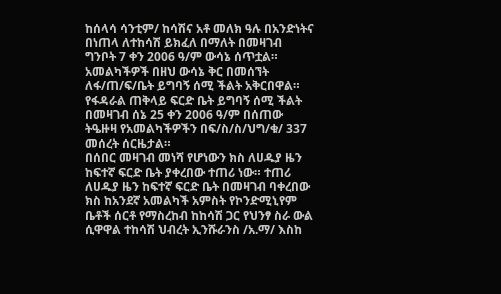ከሰላሳ ሳንቲም/ ከሳሽና አቶ መለክ ዓሉ በአንድነትና በነጠላ ለተከሳሽ ይክፈለ በማለት በመዛገብ ግንቦት 7 ቀን 2006 ዓ/ም ውሳኔ ሰጥቷል። አመልካችዎች በዘህ ውሳኔ ቅር በመሰኘት ለፋ/ጠ/ፍ/ቤት ይግባኝ ሰሚ ችልት አቅርበዋል። የፋዳራል ጠቅላይ ፍርድ ቤት ይግባኝ ሰሚ ችልት በመዛገብ ሰኔ 25 ቀን 2006 ዓ/ም በሰጠው ትዔዙዛ የአመልካችዎችን በፍ/ስ/ስ/ህግ/ቁ/ 337 መሰረት ሰርዜታል።
በሰበር መዛገብ መነሻ የሆነውን ክስ ለሀዱያ ዜን ከፍተኛ ፍርድ ቤት ያቀረበው ተጠሪ ነው። ተጠሪ ለሀዱያ ዜን ከፍተኛ ፍርድ ቤት በመዛገብ ባቀረበው ክስ ከአንደኛ አመልካች አምስት የኮንድሚኒየም ቤቶች ሰርቶ የማስረከብ ከከሳሽ ጋር የህንፃ ስራ ውል ሲዋዋል ተከሳሽ ህብረት ኢንሹራንስ /አ.ማ/ እስከ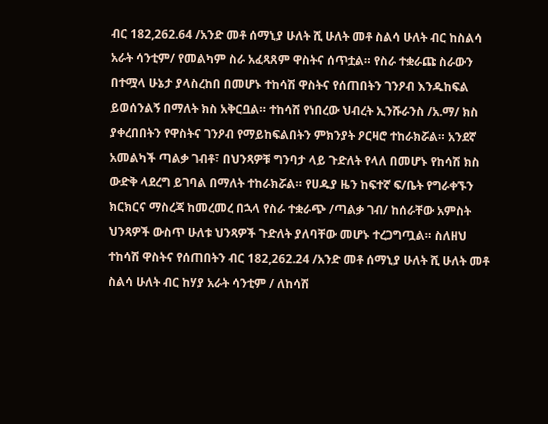ብር 182,262.64 /አንድ መቶ ሰማኒያ ሁለት ሺ ሁለት መቶ ስልሳ ሁለት ብር ከስልሳ አራት ሳንቲም/ የመልካም ስራ አፈጻጸም ዋስትና ሰጥቷል። የስራ ተቋራጩ ስራውን በተሟላ ሁኔታ ያላስረከበ በመሆኑ ተከሳሽ ዋስትና የሰጠበትን ገንዖብ እንዱከፍል ይወሰንልኝ በማለት ክስ አቅርቧል። ተከሳሽ የነበረው ህብረት ኢንሹራንስ /አ.ማ/ ክስ ያቀረበበትን የዋስትና ገንዖብ የማይከፍልበትን ምክንያት ዖርዛሮ ተከራክሯል። አንደኛ አመልካች ጣልቃ ገብቶ፣ በህንጻዎቹ ግንባታ ላይ ጉድለት የላለ በመሆኑ የከሳሽ ክስ ውድቅ ላደረግ ይገባል በማለት ተከራክሯል። የሀዱያ ዜን ከፍተኛ ፍ/ቤት የግራቀኙን ክርክርና ማስረጃ ከመረመረ በኋላ የስራ ተቋራጭ /ጣልቃ ገብ/ ከሰራቸው አምስት ህንጻዎች ውስጥ ሁለቱ ህንጻዎች ጉድለት ያለባቸው መሆኑ ተረጋግጧል። ስለዘህ ተከሳሽ ዋስትና የሰጠበትን ብር 182,262.24 /አንድ መቶ ሰማኒያ ሁለት ሺ ሁለት መቶ ስልሳ ሁለት ብር ከሃያ አራት ሳንቲም / ለከሳሽ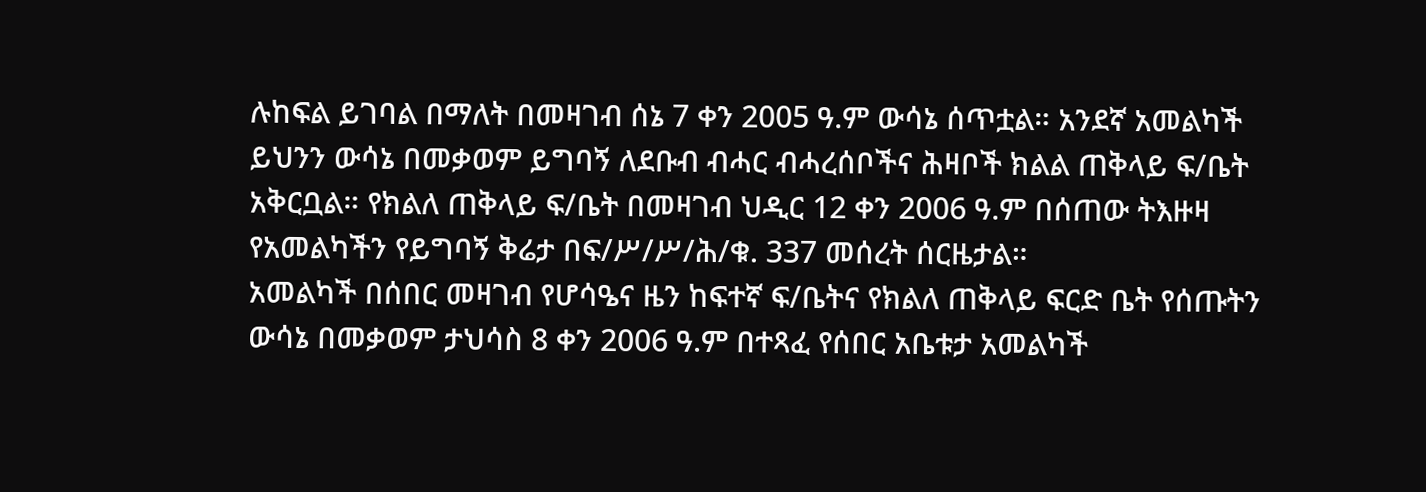ሉከፍል ይገባል በማለት በመዛገብ ሰኔ 7 ቀን 2005 ዓ.ም ውሳኔ ሰጥቷል። አንደኛ አመልካች ይህንን ውሳኔ በመቃወም ይግባኝ ለደቡብ ብሓር ብሓረሰቦችና ሕዛቦች ክልል ጠቅላይ ፍ/ቤት አቅርቧል። የክልለ ጠቅላይ ፍ/ቤት በመዛገብ ህዲር 12 ቀን 2006 ዓ.ም በሰጠው ትእዙዛ የአመልካችን የይግባኝ ቅሬታ በፍ/ሥ/ሥ/ሕ/ቁ. 337 መሰረት ሰርዜታል።
አመልካች በሰበር መዛገብ የሆሳዔና ዜን ከፍተኛ ፍ/ቤትና የክልለ ጠቅላይ ፍርድ ቤት የሰጡትን ውሳኔ በመቃወም ታህሳስ 8 ቀን 2006 ዓ.ም በተጻፈ የሰበር አቤቱታ አመልካች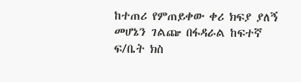ከተጠሪ የምጠይቀው ቀሪ ክፍያ ያለኝ መሆኔን ገልጬ በፋዳራል ከፍተኛ ፍ/ቤት ክስ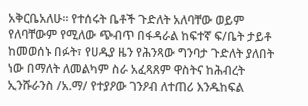አቅርቤአለሁ። የተሰሩት ቤቶች ጉድለት አለባቸው ወይም የለባቸውም የሚለው ጭብጥ በፋዳራል ከፍተኛ ፍ/ቤት ታይቶ ከመወሰኑ በፉት፣ የሀዱያ ዜን የሕንጻው ግንባታ ጉድለት ያለበት ነው በማለት ለመልካም ስራ አፈጻጸም ዋስትና ከሕብረት ኢንሹራንስ /አ.ማ/ የተያዖው ገንዖብ ለተጠሪ እንዱከፍል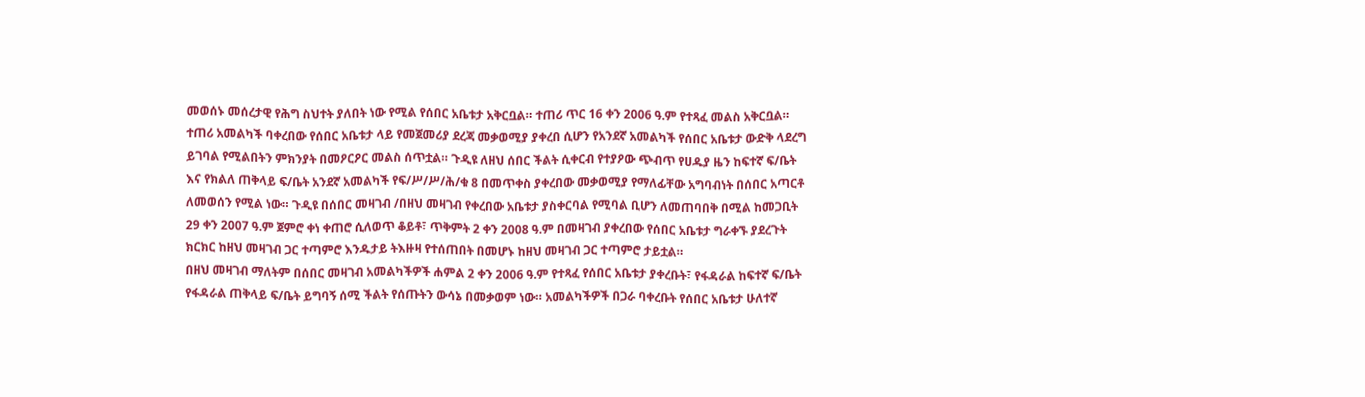መወሰኑ መሰረታዊ የሕግ ስህተት ያለበት ነው የሚል የሰበር አቤቱታ አቅርቧል። ተጠሪ ጥር 16 ቀን 2006 ዓ.ም የተጻፈ መልስ አቅርቧል።
ተጠሪ አመልካች ባቀረበው የሰበር አቤቱታ ላይ የመጀመሪያ ደረጃ መቃወሚያ ያቀረበ ሲሆን የአንደኛ አመልካች የሰበር አቤቱታ ውድቅ ላደረግ ይገባል የሚልበትን ምክንያት በመዖርዖር መልስ ሰጥቷል። ጉዲዩ ለዘህ ሰበር ችልት ሲቀርብ የተያዖው ጭብጥ የሀዱያ ዜን ከፍተኛ ፍ/ቤት እና የክልለ ጠቅላይ ፍ/ቤት አንደኛ አመልካች የፍ/ሥ/ሥ/ሕ/ቁ 8 በመጥቀስ ያቀረበው መቃወሚያ የማለፊቸው አግባብነት በሰበር አጣርቶ ለመወሰን የሚል ነው። ጉዲዩ በሰበር መዛገብ /በዘህ መዛገብ የቀረበው አቤቱታ ያስቀርባል የሚባል ቢሆን ለመጠባበቅ በሚል ከመጋቢት 29 ቀን 2007 ዓ.ም ጀምሮ ቀነ ቀጠሮ ሲለወጥ ቆይቶ፣ ጥቅምት 2 ቀን 2008 ዓ.ም በመዛገብ ያቀረበው የሰበር አቤቱታ ግራቀኙ ያደረጉት ክርክር ከዘህ መዛገብ ጋር ተጣምሮ እንዱታይ ትእዙዛ የተሰጠበት በመሆኑ ከዘህ መዛገብ ጋር ተጣምሮ ታይቷል።
በዘህ መዛገብ ማለትም በሰበር መዛገብ አመልካችዎች ሐምል 2 ቀን 2006 ዓ.ም የተጻፈ የሰበር አቤቱታ ያቀረቡት፣ የፋዳራል ከፍተኛ ፍ/ቤት የፋዳራል ጠቅላይ ፍ/ቤት ይግባኝ ሰሚ ችልት የሰጡትን ውሳኔ በመቃወም ነው። አመልካችዎች በጋራ ባቀረቡት የሰበር አቤቱታ ሁለተኛ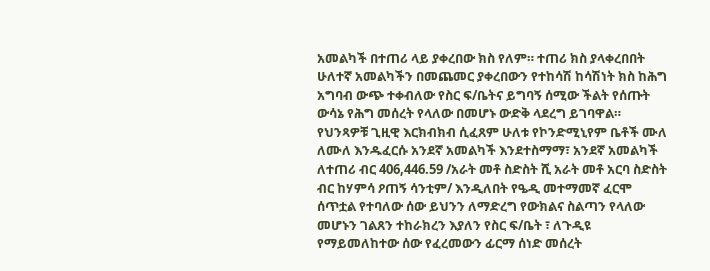አመልካች በተጠሪ ላይ ያቀረበው ክስ የለም። ተጠሪ ክስ ያላቀረበበት ሁለተኛ አመልካችን በመጨመር ያቀረበውን የተከሳሽ ከሳሽነት ክስ ከሕግ አግባብ ውጭ ተቀብለው የስር ፍ/ቤትና ይግባኝ ሰሚው ችልት የሰጡት ውሳኔ የሕግ መሰረት የላለው በመሆኑ ውድቅ ላደረግ ይገባዋል። የህንጻዎቹ ጊዚዊ እርክብክብ ሲፈጸም ሁለቱ የኮንድሚኒየም ቤቶች ሙለ ለሙለ እንዱፈርሱ አንደኛ አመልካች እንደተስማማ፣ አንደኛ አመልካች ለተጠሪ ብር 406,446.59 /አራት መቶ ስድስት ሺ አራት መቶ አርባ ስድስት ብር ከሃምሳ ዖጠኝ ሳንቲም/ እንዲለበት የዔዲ መተማመኛ ፈርሞ ሰጥቷል የተባለው ሰው ይህንን ለማድረግ የውክልና ስልጣን የላለው መሆኑን ገልጸን ተከራክረን እያለን የስር ፍ/ቤት ፣ ለጉዲዩ የማይመለከተው ሰው የፈረመውን ፊርማ ሰነድ መሰረት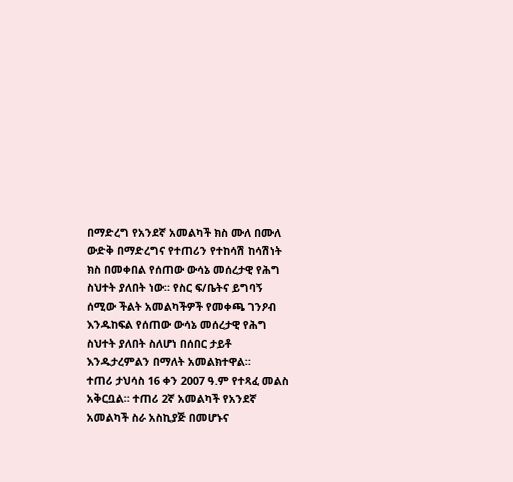በማድረግ የአንደኛ አመልካች ክስ ሙለ በሙለ ውድቅ በማድረግና የተጠሪን የተከሳሽ ከሳሽነት ክስ በመቀበል የሰጠው ውሳኔ መሰረታዊ የሕግ ስህተት ያለበት ነው። የስር ፍ/ቤትና ይግባኝ ሰሚው ችልት አመልካችዎች የመቀጫ ገንዖብ እንዱከፍል የሰጠው ውሳኔ መሰረታዊ የሕግ ስህተት ያለበት ስለሆነ በሰበር ታይቶ እንዱታረምልን በማለት አመልክተዋል።
ተጠሪ ታህሳስ 16 ቀን 2007 ዓ.ም የተጻፈ መልስ አቅርቧል። ተጠሪ 2ኛ አመልካች የአንደኛ አመልካች ስራ አስኪያጅ በመሆኑና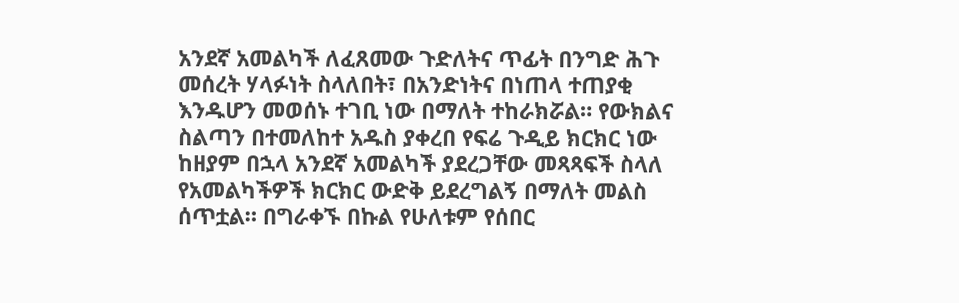አንደኛ አመልካች ለፈጸመው ጉድለትና ጥፊት በንግድ ሕጉ መሰረት ሃላፉነት ስላለበት፣ በአንድነትና በነጠላ ተጠያቂ እንዱሆን መወሰኑ ተገቢ ነው በማለት ተከራክሯል። የውክልና ስልጣን በተመለከተ አዱስ ያቀረበ የፍሬ ጉዲይ ክርክር ነው ከዘያም በኋላ አንደኛ አመልካች ያደረጋቸው መጻጻፍች ስላለ የአመልካችዎች ክርክር ውድቅ ይደረግልኝ በማለት መልስ ሰጥቷል። በግራቀኙ በኩል የሁለቱም የሰበር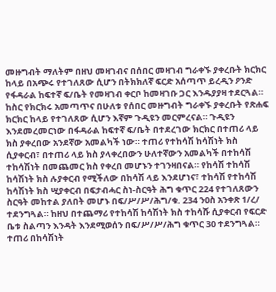መዙግብት ማለትም በዘህ መዛገብና በሰበር መዛገብ ግራቀኙ ያቀረቡት ክርክር ከላይ በአጭሩ የተገለጸው ሲሆን በትክክለኛ ፍርድ አሰጣጥ ይረዲን ዖንድ የፋዳራል ከፍተኛ ፍ/ቤት የመዛገብ ቀርቦ ከመዛገቡ ጋር እንዱያያዛ ተደርጓል።
ከስር የክርክሩ አመጣጥና በሁለቱ የሰበር መዙግብት ግራቀኙ ያቀረቡት የጽሐፍ ክርክር ከላይ የተገለጸው ሲሆን እኛም ጉዲዩን መርምረናል። ጉዲዩን እንደመረመርነው በፋዳራል ከፍተኛ ፍ/ቤት በተደረገው ክርክር በተጠሪ ላይ ክስ ያቀረበው አንደኛው አመልካች ነው። ተጠሪ የተከሳሽ ከሳሽነት ክስ ሲያቀርብ፣ በተጠሪ ላይ ክስ ያላቀረበውን ሁለተኛውን አመልካች በተከሳሽ ተከሳሽነት በመጨመር ክስ የቀረበ መሆኑን ተገንዛበናል። የከሳሽ ተከሳሽ ከሳሽነት ክስ ሉያቀርብ የሚችለው በከሳሽ ላይ እንደሆነና፣ ተከሳሽ የተከሳሽ ከሳሽነት ክስ ሢያቀርብ በፍታብሓር ስነ-ስርዓት ሕግ ቁጥር 224 የተገለጸውን ስርዓት መከተል ያለበት መሆኑ በፍ/ሥ/ሥ/ሕግ/ቁ. 234 ንዐስ አንቀጽ 1/ረ/ ተደንግጓል። ከዘህ በተጨማሪ የተከሳሽ ከሳሽነት ክስ ተከሳሹ ሲያቀርብ የፍርድ ቤቱ ስልጣን እንዳት እንደሚወሰን በፍ/ሥ/ሥ/ሕግ ቁጥር 30 ተደንግጓል። ተጠሪ በከሳሽነት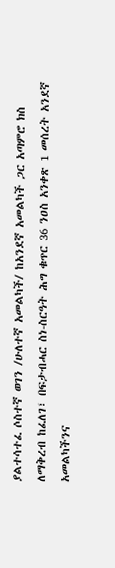ያልተሳተፈ ሶስተኛ ወገን /ሁለተኛ አመልካች/ ከአንደኛ አመልካች ጋር አጣምሮ ክስ ለማቅረብ ከፈለገ፣ በፍታብሓር ስነ-ስርዓት ሕግ ቁጥር 36 ንዐስ አንቀጽ 1 መሰረት አንደኛ አመልካችንና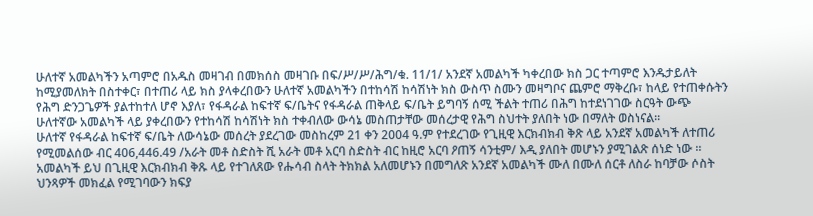ሁለተኛ አመልካችን አጣምሮ በአዱስ መዛገብ በመክሰስ መዛገቡ በፍ/ሥ/ሥ/ሕግ/ቁ. 11/1/ አንደኛ አመልካች ካቀረበው ክስ ጋር ተጣምሮ እንዱታይለት ከሚያመለክት በስተቀር፣ በተጠሪ ላይ ክስ ያላቀረበውን ሁለተኛ አመልካችን በተከሳሽ ከሳሽነት ክስ ውስጥ ስሙን መዛግቦና ጨምሮ ማቅረቡ፣ ከላይ የተጠቀሱትን የሕግ ድንጋጌዎች ያልተከተለ ሆኖ እያለ፣ የፋዳራል ከፍተኛ ፍ/ቤትና የፋዳራል ጠቅላይ ፍ/ቤት ይግባኝ ሰሚ ችልት ተጠሪ በሕግ ከተደነገገው ስርዓት ውጭ ሁለተኛው አመልካች ላይ ያቀረበውን የተከሳሽ ከሳሽነት ክስ ተቀብለው ውሳኔ መስጠታቸው መሰረታዊ የሕግ ስህተት ያለበት ነው በማለት ወስነናል።
ሁለተኛ የፋዳራል ከፍተኛ ፍ/ቤት ለውሳኔው መሰረት ያደረገው መስከረም 21 ቀን 2004 ዓ.ም የተደረገው የጊዚዊ እርክብክብ ቅጽ ላይ አንደኛ አመልካች ለተጠሪ የሚመልሰው ብር 406,446.49 /አራት መቶ ስድስት ሺ አራት መቶ አርባ ስድስት ብር ከዚሮ አርባ ዖጠኝ ሳንቲም/ እዲ ያለበት መሆኑን ያሚገልጽ ሰነድ ነው ። አመልካች ይህ በጊዚዊ እርክብክብ ቅጹ ላይ የተገለጸው የሑሳብ ስላት ትክክል አለመሆኑን በመግለጽ አንደኛ አመልካች ሙለ በሙለ ሰርቶ ለስራ ከባቻው ሶስት ህንጻዎች መክፈል የሚገባውን ክፍያ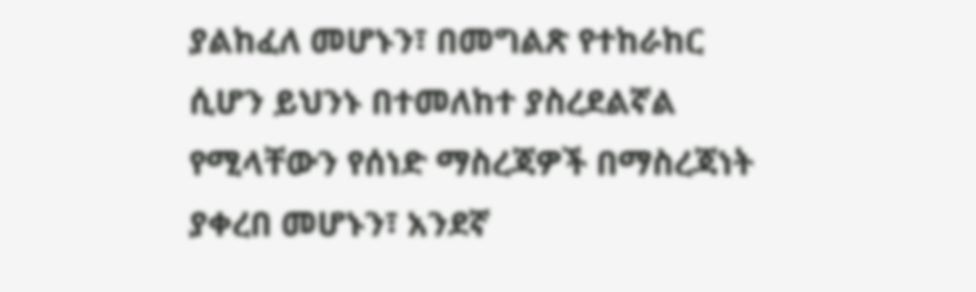ያልከፈለ መሆኑን፣ በመግልጽ የተከራከር ሲሆን ይህንኑ በተመለከተ ያስረደልኛል የሚላቸውን የሰነድ ማስረጃዎች በማስረጃነት ያቀረበ መሆኑን፣ አንደኛ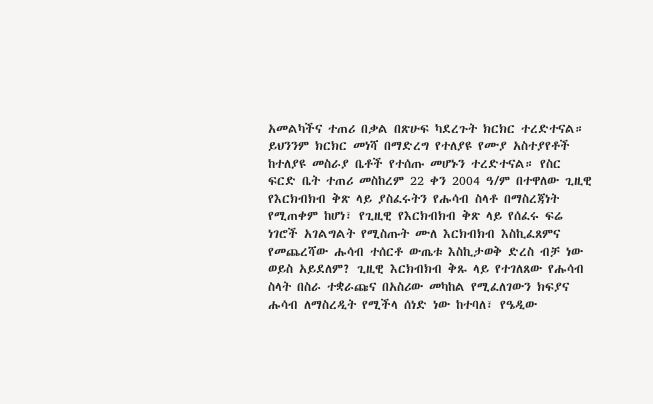አመልካችና ተጠሪ በቃል በጽሁፍ ካደረጉት ክርክር ተረድተናል። ይህንንም ክርክር መነሻ በማድረግ የተለያዩ የሙያ አስተያየቶች ከተለያዩ መስራያ ቤቶች የተሰጡ መሆኑን ተረድተናል። የስር ፍርድ ቤት ተጠሪ መስከረም 22 ቀን 2004 ዓ/ም በተዋለው ጊዚዊ የእርክብክብ ቅጽ ላይ ያስፈሩትን የሑሳብ ስላቶ በማስረጃነት የሚጠቀም ከሆነ፣ የጊዚዊ የእርክብክብ ቅጽ ላይ የሰፈሩ ፍሬ ነገሮች አገልግልት የሚስጡት ሙለ እርክብክብ እስኪፈጸምና የመጨረሻው ሑሳብ ተሰርቶ ውጤቱ እስኪታወቅ ድረስ ብቻ ነው ወይስ አይደለም? ጊዚዊ እርክብክብ ቅጹ ላይ የተገለጸው የሑሳብ ስላት በስራ ተቋራጩና በአስሪው መካከል የሚፈለገውን ክፍያና ሑሳብ ለማስረዲት የሚችላ ሰነድ ነው ከተባለ፣ የዔዲው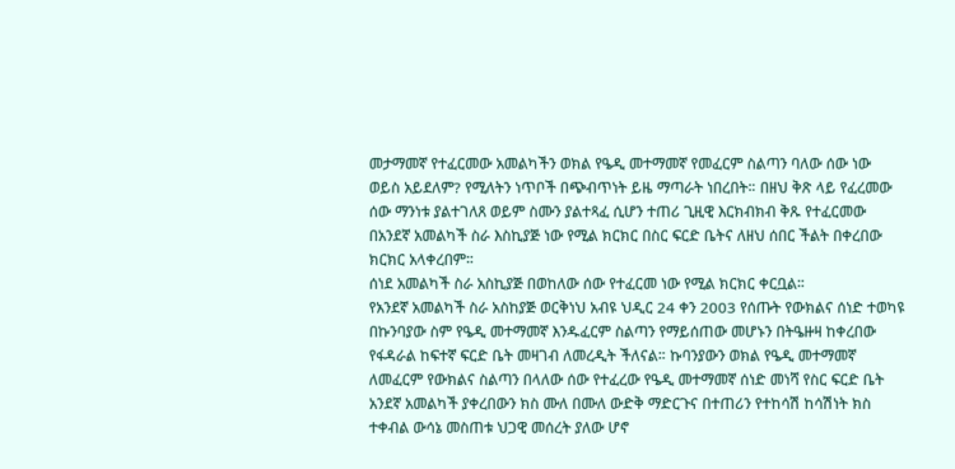መታማመኛ የተፈርመው አመልካችን ወክል የዔዲ መተማመኛ የመፈርም ስልጣን ባለው ሰው ነው ወይስ አይደለም? የሚለትን ነጥቦች በጭብጥነት ይዜ ማጣራት ነበረበት። በዘህ ቅጽ ላይ የፈረመው ሰው ማንነቱ ያልተገለጸ ወይም ስሙን ያልተጻፈ ሲሆን ተጠሪ ጊዚዊ እርክብክብ ቅጹ የተፈርመው በአንደኛ አመልካች ስራ እስኪያጅ ነው የሚል ክርክር በስር ፍርድ ቤትና ለዘህ ሰበር ችልት በቀረበው ክርክር አላቀረበም።
ሰነደ አመልካች ስራ አስኪያጅ በወከለው ሰው የተፈርመ ነው የሚል ክርክር ቀርቧል።
የአንደኛ አመልካች ስራ አስከያጅ ወርቅነህ አብዩ ህዲር 24 ቀን 2003 የሰጡት የውክልና ሰነድ ተወካዩ በኩንባያው ስም የዔዲ መተማመኛ እንዱፈርም ስልጣን የማይሰጠው መሆኑን በትዔዙዛ ከቀረበው የፋዳራል ከፍተኛ ፍርድ ቤት መዛገብ ለመረዲት ችለናል። ኩባንያውን ወክል የዔዲ መተማመኛ ለመፈርም የውክልና ስልጣን በላለው ሰው የተፈረው የዔዲ መተማመኛ ሰነድ መነሻ የስር ፍርድ ቤት አንደኛ አመልካች ያቀረበውን ክስ ሙለ በሙለ ውድቅ ማድርጉና በተጠሪን የተከሳሽ ከሳሽነት ክስ ተቀብል ውሳኔ መስጠቱ ህጋዊ መሰረት ያለው ሆኖ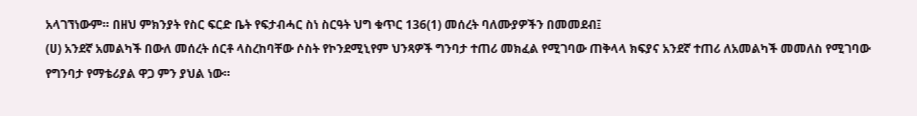አላገኘነውም። በዘህ ምክንያት የስር ፍርድ ቤት የፍታብሓር ስነ ስርዓት ህግ ቁጥር 136(1) መሰረት ባለሙያዎችን በመመደብ፤
(ሀ) አንደኛ አመልካች በውለ መሰረት ሰርቶ ላስረከባቸው ሶስት የኮንደሚኒየም ህንጻዎች ግንባታ ተጠሪ መክፈል የሚገባው ጠቅላላ ክፍያና አንደኛ ተጠሪ ለአመልካች መመለስ የሚገባው የግንባታ የማቴሪያል ዋጋ ምን ያህል ነው።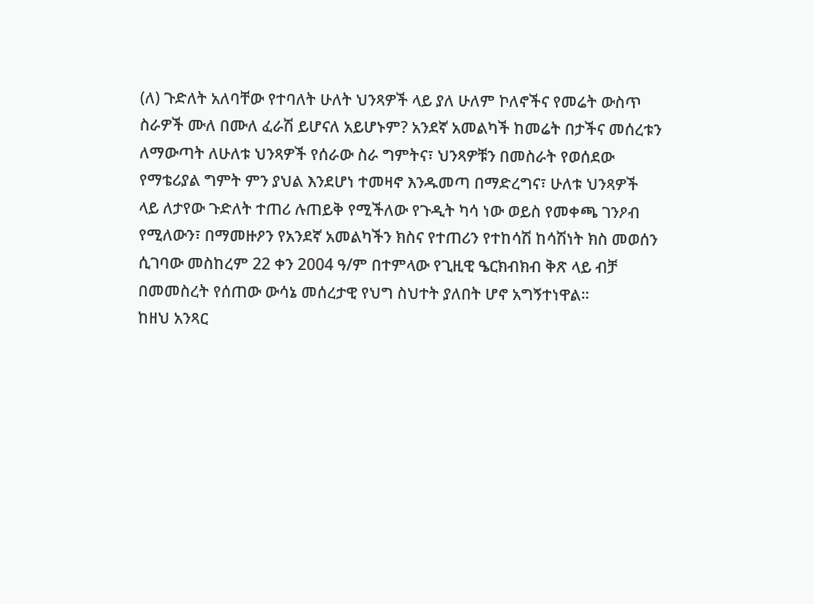(ለ) ጉድለት አለባቸው የተባለት ሁለት ህንጻዎች ላይ ያለ ሁለም ኮለኖችና የመሬት ውስጥ ስራዎች ሙለ በሙለ ፈራሽ ይሆናለ አይሆኑም? አንደኛ አመልካች ከመሬት በታችና መሰረቱን ለማውጣት ለሁለቱ ህንጻዎች የሰራው ስራ ግምትና፣ ህንጻዎቹን በመስራት የወሰደው የማቴሪያል ግምት ምን ያህል እንደሆነ ተመዛኖ እንዱመጣ በማድረግና፣ ሁለቱ ህንጻዎች ላይ ለታየው ጉድለት ተጠሪ ሉጠይቅ የሚችለው የጉዲት ካሳ ነው ወይስ የመቀጫ ገንዖብ የሚለውን፣ በማመዙዖን የአንደኛ አመልካችን ክስና የተጠሪን የተከሳሽ ከሳሽነት ክስ መወሰን ሲገባው መስከረም 22 ቀን 2004 ዓ/ም በተምላው የጊዚዊ ዔርክብክብ ቅጽ ላይ ብቻ በመመስረት የሰጠው ውሳኔ መሰረታዊ የህግ ስህተት ያለበት ሆኖ አግኝተነዋል።
ከዘህ አንጻር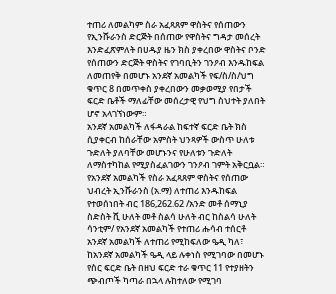ተጠሪ ለመልካም ስራ አፈጻጸም ዋስትና የሰጠውን የኢንሹራንስ ድርጅት በሰጠው የዋስትና ግዳታ መሰረት እንድፈጽምለት በሀዱያ ዜን ክስ ያቀረበው ዋስትና ቦንድ የሰጠውን ድርጅት ዋስትና የገባቢትን ገንዖብ እንዱከፍል ለመጠየቅ በመሆኑ አንደኛ አመልካች የፍ/ስ/ስ/ህግ ቁጥር 8 በመጥቀስ ያቀረበውን መቃወሚያ የበታች ፍርድ ቤቶች ማለፊቸው መሰረታዊ የህግ ስህተት ያለበት ሆኖ አላገኘነውም።
አንደኛ አመልካች ለፋዳራል ከፍተኛ ፍርድ ቤት ክስ ሲያቀርብ ከሰራቸው አምስት ህንጻዎች ውስጥ ሁለቱ ጉድለት ያለባቸው መሆኑንና የሁለቱን ጉድለት ለማስተካከል የሚያስፈልገውን ገንዖብ ገምት አቅርቧል። የአንደኛ አመልካች የስራ አፈጻጸም ዋስትና የሰጠው ህብረት ኢንሹራንስ (አ.ማ) ለተጠሪ እንዱከፍል የተወሰነበት ብር 186,262.62 /አንድ መቶ ሰማኒያ ስድስት ሺ ሁለት መቶ ስልሳ ሁለት ብር ከስልሳ ሁለት ሳንቲም/ የአንደኛ አመልካች የተጠሪ ሑሳብ ተሰርቶ አንደኛ አመልካች ለተጠሪ የሚከፍለው ዔዲ ካለ፣ ከአንደኛ አመልካች ዔዲ ላይ ሉቀነስ የሚገባው በመሆኑ የስር ፍርድ ቤት በዘህ ፍርድ ተራ ቁጥር 11 የተያዘትን ጭብጦች ካጣራ በኋላ ሉከተለው የሚገባ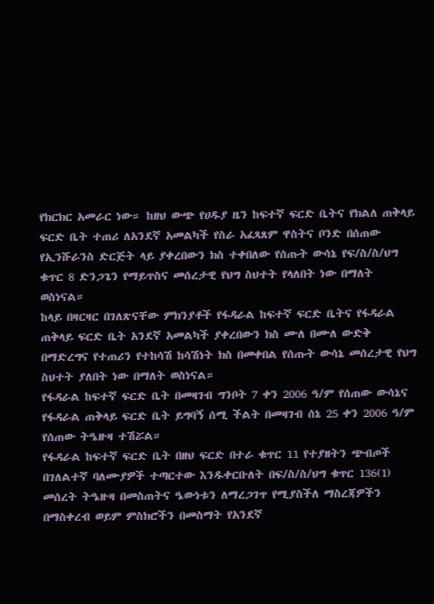የክርክር አመራር ነው። ከዘህ ውጭ የሀዱያ ዜን ከፍተኛ ፍርድ ቤትና የክልለ ጠቅላይ ፍርድ ቤት ተጠሪ ለአንደኛ አመልካች የስራ አፈጻጸም ዋስትና ቦንድ በሰጠው የኢንሹራንስ ድርጅት ላይ ያቀረበውን ክስ ተቀበለው የሰጡት ውሳኔ የፍ/ስ/ስ/ህግ ቁጥር 8 ድንጋጌን የማይጥስና መሰረታዊ የህግ ስህተት የላለበት ነው በማለት ወስነናል።
ከላይ በዛርዛር በገለጽናቸው ምክንያቶች የፋዳራል ከፍተኛ ፍርድ ቤትና የፋዳራል ጠቅላይ ፍርድ ቤት አንደኛ አመልካች ያቀረበውን ክስ ሙለ በሙለ ውድቅ በማድረግና የተጠሪን የተከሳሽ ከሳሽነት ክስ በመቀበል የሰጡት ውሳኔ መሰረታዊ የህግ ስህተት ያለበት ነው በማለት ወስነናል።
የፋዳራል ከፍተኛ ፍርድ ቤት በመዛገብ ግንቦት 7 ቀን 2006 ዓ/ም የሰጠው ውሳኔና የፋዳራል ጠቅላይ ፍርድ ቤት ይግባኝ ሰሚ ችልት በመዛገብ ሰኔ 25 ቀን 2006 ዓ/ም የሰጠው ትዔዙዛ ተሽሯል።
የፋዳራል ከፍተኛ ፍርድ ቤት በዘህ ፍርድ በተራ ቁጥር 11 የተያዘትን ጭብጦች በገለልተኛ ባለሙያዎች ተጣርተው እንዱቀርቡለት በፍ/ስ/ስ/ህግ ቁጥር 136(1) መሰረት ትዔዙዛ በመስጠትና ዔውነቱን ለማረጋገጥ የሚያስችለ ማስረጃዎችን በማስቀረብ ወይም ምስክሮችን በመስማት የአንደኛ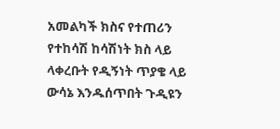አመልካች ክስና የተጠሪን የተከሳሽ ከሳሽነት ክስ ላይ ላቀረቡት የዲኝነት ጥያቄ ላይ ውሳኔ እንዱሰጥበት ጉዲዩን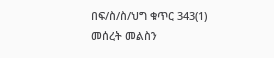በፍ/ስ/ስ/ህግ ቁጥር 343(1) መሰረት መልስን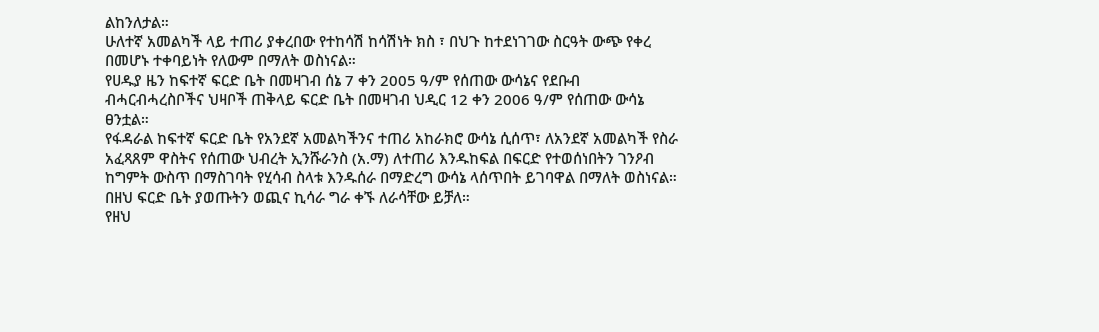ልከንለታል።
ሁለተኛ አመልካች ላይ ተጠሪ ያቀረበው የተከሳሽ ከሳሽነት ክስ ፣ በህጉ ከተደነገገው ስርዓት ውጭ የቀረ በመሆኑ ተቀባይነት የለውም በማለት ወስነናል።
የሀዱያ ዜን ከፍተኛ ፍርድ ቤት በመዛገብ ሰኔ 7 ቀን 2005 ዓ/ም የሰጠው ውሳኔና የደቡብ ብሓርብሓረስቦችና ህዛቦች ጠቅላይ ፍርድ ቤት በመዛገብ ህዲር 12 ቀን 2006 ዓ/ም የሰጠው ውሳኔ ፀንቷል።
የፋዳራል ከፍተኛ ፍርድ ቤት የአንደኛ አመልካችንና ተጠሪ አከራክሮ ውሳኔ ሲሰጥ፣ ለአንደኛ አመልካች የስራ አፈጻጸም ዋስትና የሰጠው ህብረት ኢንሹራንስ (አ.ማ) ለተጠሪ እንዱከፍል በፍርድ የተወሰነበትን ገንዖብ ከግምት ውስጥ በማስገባት የሂሳብ ስላቱ እንዱሰራ በማድረግ ውሳኔ ላሰጥበት ይገባዋል በማለት ወስነናል።
በዘህ ፍርድ ቤት ያወጡትን ወጪና ኪሳራ ግራ ቀኙ ለራሳቸው ይቻለ።
የዘህ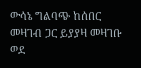ውሳኔ ግልባጭ ከሰበር መዛገብ ጋር ይያያዛ መዛገቡ ወደ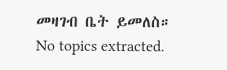መዛገብ ቤት ይመለስ።
No topics extracted.